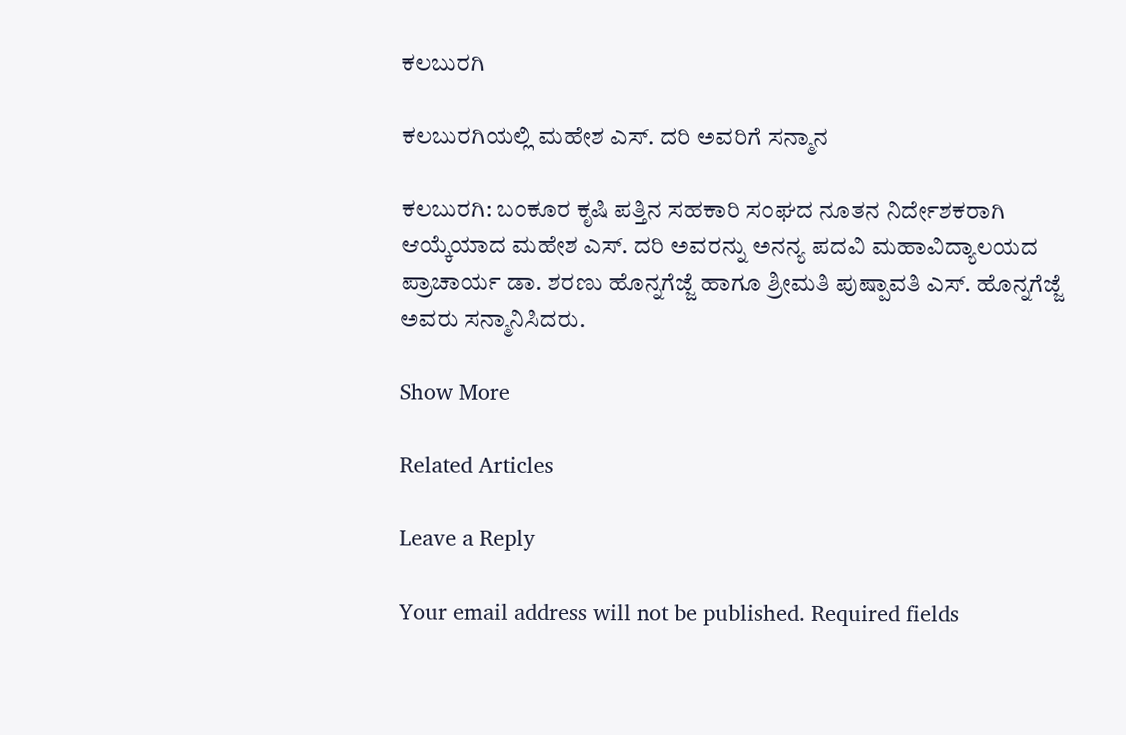ಕಲಬುರಗಿ

ಕಲಬುರಗಿಯಲ್ಲಿ ಮಹೇಶ ಎಸ್. ದರಿ ಅವರಿಗೆ ಸನ್ಮಾನ

ಕಲಬುರಗಿ: ಬಂಕೂರ ಕೃಷಿ ಪತ್ತಿನ ಸಹಕಾರಿ ಸಂಘದ ನೂತನ ನಿರ್ದೇಶಕರಾಗಿ ಆಯ್ಕೆಯಾದ ಮಹೇಶ ಎಸ್. ದರಿ ಅವರನ್ನು ಅನನ್ಯ ಪದವಿ ಮಹಾವಿದ್ಯಾಲಯದ ಪ್ರಾಚಾರ್ಯ ಡಾ. ಶರಣು ಹೊನ್ನಗೆಜ್ಜೆ ಹಾಗೂ ಶ್ರೀಮತಿ ಪುಷ್ಪಾವತಿ ಎಸ್. ಹೊನ್ನಗೆಜ್ಜೆ ಅವರು ಸನ್ಮಾನಿಸಿದರು.

Show More

Related Articles

Leave a Reply

Your email address will not be published. Required fields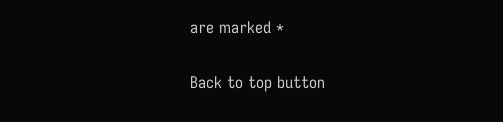are marked *

Back to top button